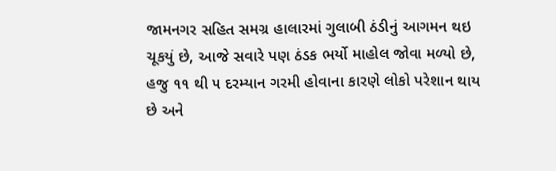જામનગર સહિત સમગ્ર હાલારમાં ગુલાબી ઠંડીનું આગમન થઇ ચૂકયું છે, આજે સવારે પણ ઠંડક ભર્યો માહોલ જોવા મળ્યો છે, હજુ ૧૧ થી ૫ દરમ્યાન ગરમી હોવાના કારણે લોકો પરેશાન થાય છે અને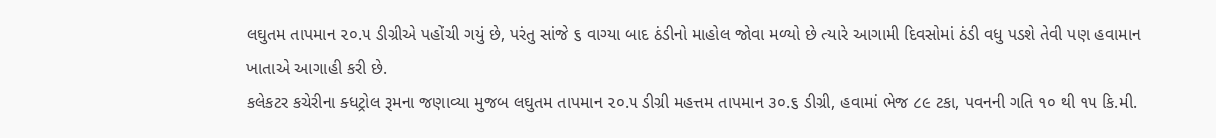લઘુતમ તાપમાન ૨૦.૫ ડીગ્રીએ પહોંચી ગયું છે, પરંતુ સાંજે ૬ વાગ્યા બાદ ઠંડીનો માહોલ જોવા મળ્યો છે ત્યારે આગામી દિવસોમાં ઠંડી વધુ પડશે તેવી પણ હવામાન ખાતાએ આગાહી કરી છે.
કલેકટર કચેરીના ક્ધટ્રોલ રૂમના જણાવ્યા મુજબ લઘુતમ તાપમાન ૨૦.૫ ડીગ્રી મહત્તમ તાપમાન ૩૦.૬ ડીગ્રી, હવામાં ભેજ ૮૯ ટકા, પવનની ગતિ ૧૦ થી ૧૫ કિ.મી.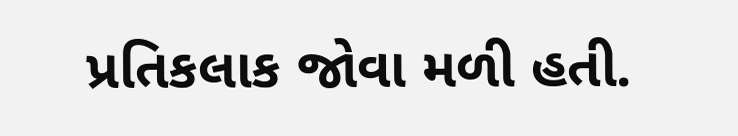પ્રતિકલાક જોવા મળી હતી.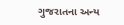ગુજરાતના અન્ય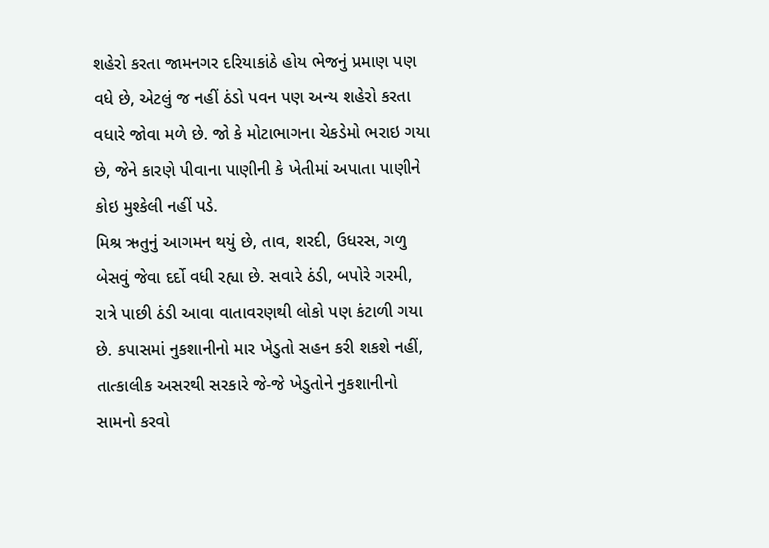શહેરો કરતા જામનગર દરિયાકાંઠે હોય ભેજનું પ્રમાણ પણ વધે છે, એટલું જ નહીં ઠંડો પવન પણ અન્ય શહેરો કરતા વધારે જોવા મળે છે. જો કે મોટાભાગના ચેકડેમો ભરાઇ ગયા છે, જેને કારણે પીવાના પાણીની કે ખેતીમાં અપાતા પાણીને કોઇ મુશ્કેલી નહીં પડે.
મિશ્ર ઋતુનું આગમન થયું છે, તાવ, શરદી, ઉધરસ, ગળુ બેસવું જેવા દર્દો વધી રહ્યા છે. સવારે ઠંડી, બપોરે ગરમી, રાત્રે પાછી ઠંડી આવા વાતાવરણથી લોકો પણ કંટાળી ગયા છે. કપાસમાં નુકશાનીનો માર ખેડુતો સહન કરી શકશે નહીં, તાત્કાલીક અસરથી સરકારે જે-જે ખેડુતોને નુકશાનીનો સામનો કરવો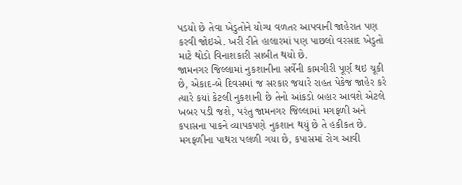પડયો છે તેવા ખેડુતોને યોગ્ય વળતર આપવાની જાહેરાત પણ કરવી જોઇએ. ખરી રીતે હાલારમાં પણ પાછલો વરસાદ ખેડુતો માટે થોડો વિનાશકારી સાબીત થયો છે.
જામનગર જિલ્લામાં નુકશાનીના સર્વેની કામગીરી પૂર્ણ થઇ ચૂકી છે, એકાદ-બે દિવસમાં જ સરકાર જયારે રાહત પેકેજ જાહેર કરે ત્યારે કયાં કેટલી નુકશાની છે તેનો આંકડો બહાર આવશે એટલે ખબર પડી જશે, પરંતુ જામનગર જિલ્લામાં મગફળી અને કપાસના પાકને વ્યાપકપણે નુકશાન થયું છે તે હકીકત છે. મગફળીના પાથરા પલળી ગયા છે, કપાસમાં રોગ આવી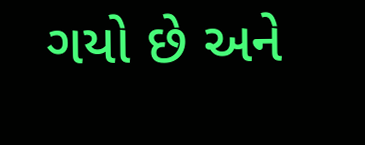ગયો છે અને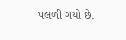પલળી ગયો છે.